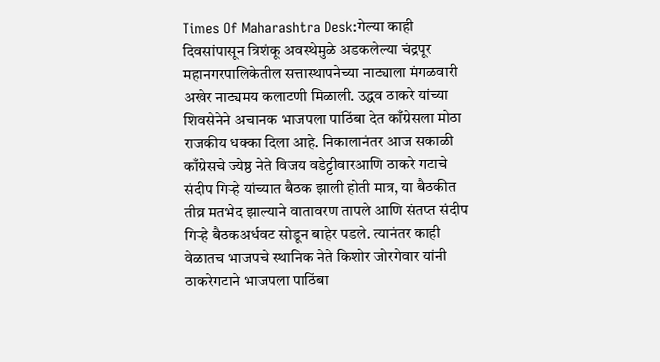Times Of Maharashtra Desk:गेल्या काही दिवसांपासून त्रिशंकू अवस्थेमुळे अडकलेल्या चंद्रपूर महानगरपालिकेतील सत्तास्थापनेच्या नाट्याला मंगळवारी अखेर नाट्यमय कलाटणी मिळाली. उद्धव ठाकरे यांच्या शिवसेनेने अचानक भाजपला पाठिंबा देत काँग्रेसला मोठा राजकीय धक्का दिला आहे. निकालानंतर आज सकाळी काँग्रेसचे ज्येष्ठ नेते विजय वडेट्टीवारआणि ठाकरे गटाचे संदीप गिऱ्हे यांच्यात बैठक झाली होती मात्र, या बैठकीत तीव्र मतभेद झाल्याने वातावरण तापले आणि संतप्त संदीप गिऱ्हे बैठकअर्धवट सोडून बाहेर पडले. त्यानंतर काही वेळातच भाजपचे स्थानिक नेते किशोर जोरगेवार यांनी ठाकरेगटाने भाजपला पाठिंबा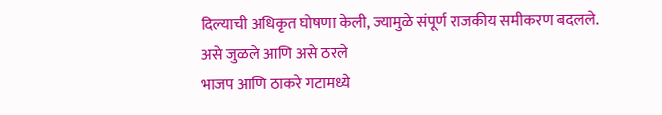दिल्याची अधिकृत घोषणा केली, ज्यामुळे संपूर्ण राजकीय समीकरण बदलले.
असे जुळले आणि असे ठरले
भाजप आणि ठाकरे गटामध्ये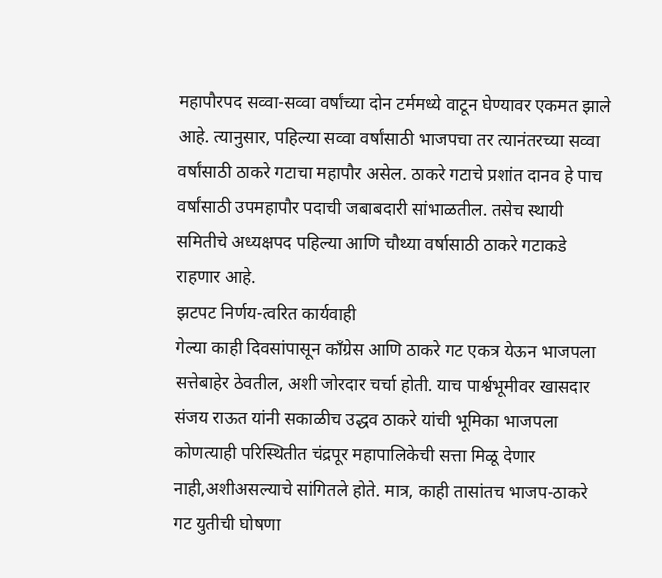महापौरपद सव्वा-सव्वा वर्षांच्या दोन टर्ममध्ये वाटून घेण्यावर एकमत झाले आहे. त्यानुसार, पहिल्या सव्वा वर्षांसाठी भाजपचा तर त्यानंतरच्या सव्वा वर्षांसाठी ठाकरे गटाचा महापौर असेल. ठाकरे गटाचे प्रशांत दानव हे पाच वर्षांसाठी उपमहापौर पदाची जबाबदारी सांभाळतील. तसेच स्थायी समितीचे अध्यक्षपद पहिल्या आणि चौथ्या वर्षासाठी ठाकरे गटाकडे राहणार आहे.
झटपट निर्णय-त्वरित कार्यवाही
गेल्या काही दिवसांपासून काँग्रेस आणि ठाकरे गट एकत्र येऊन भाजपला सत्तेबाहेर ठेवतील, अशी जोरदार चर्चा होती. याच पार्श्वभूमीवर खासदार संजय राऊत यांनी सकाळीच उद्धव ठाकरे यांची भूमिका भाजपला कोणत्याही परिस्थितीत चंद्रपूर महापालिकेची सत्ता मिळू देणार नाही,अशीअसल्याचे सांगितले होते. मात्र, काही तासांतच भाजप-ठाकरे गट युतीची घोषणा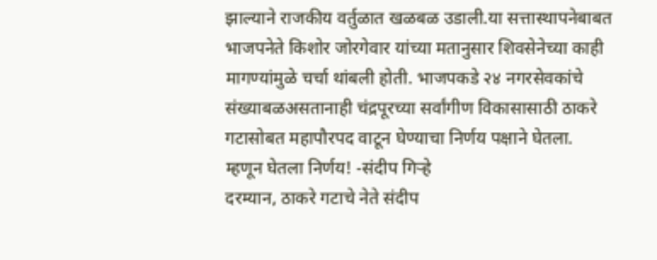झाल्याने राजकीय वर्तुळात खळबळ उडाली.या सत्तास्थापनेबाबत भाजपनेते किशोर जोरगेवार यांच्या मतानुसार शिवसेनेच्या काही मागण्यांमुळे चर्चा थांबली होती. भाजपकडे २४ नगरसेवकांचे संख्याबळअसतानाही चंद्रपूरच्या सर्वांगीण विकासासाठी ठाकरे गटासोबत महापौरपद वाटून घेण्याचा निर्णय पक्षाने घेतला.
म्हणून घेतला निर्णय! -संदीप गिऱ्हे
दरम्यान, ठाकरे गटाचे नेते संदीप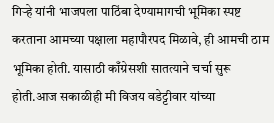गिऱ्हे यांनी भाजपला पाठिंबा देण्यामागची भूमिका स्पष्ट करताना आमच्या पक्षाला महापौरपद मिळावे, ही आमची ठाम भूमिका होती. यासाठी काँग्रेसशी सातत्याने चर्चा सुरू होती.आज सकाळीही मी विजय वडेट्टीवार यांच्या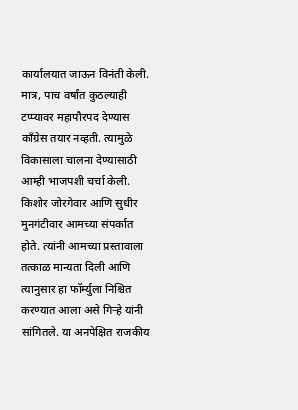कार्यालयात जाऊन विनंती केली. मात्र, पाच वर्षांत कुठल्याही टप्प्यावर महापौरपद देण्यास काँग्रेस तयार नव्हती. त्यामुळे विकासाला चालना देण्यासाठी आम्ही भाजपशी चर्चा केली. किशोर जोरगेवार आणि सुधीर मुनगंटीवार आमच्या संपर्कात होते. त्यांनी आमच्या प्रस्तावाला तत्काळ मान्यता दिली आणि त्यानुसार हा फॉर्म्युला निश्चित करण्यात आला असे गिऱ्हे यांनी सांगितले. या अनपेक्षित राजकीय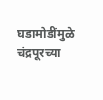घडामोडींमुळे चंद्रपूरच्या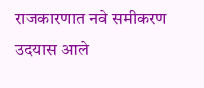राजकारणात नवे समीकरण उदयास आले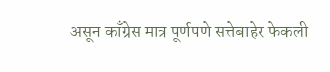असून काँग्रेस मात्र पूर्णपणे सत्तेबाहेर फेकली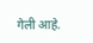गेली आहे.